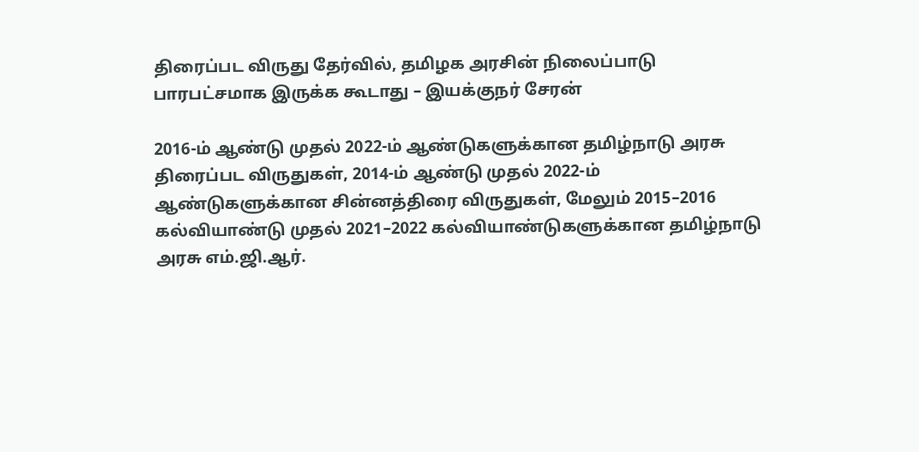திரைப்பட விருது தேர்வில், தமிழக அரசின் நிலைப்பாடு பாரபட்சமாக இருக்க கூடாது – இயக்குநர் சேரன்

2016-ம் ஆண்டு முதல் 2022-ம் ஆண்டுகளுக்கான தமிழ்நாடு அரசு திரைப்பட விருதுகள், 2014-ம் ஆண்டு முதல் 2022-ம் ஆண்டுகளுக்கான சின்னத்திரை விருதுகள், மேலும் 2015–2016 கல்வியாண்டு முதல் 2021–2022 கல்வியாண்டுகளுக்கான தமிழ்நாடு அரசு எம்.ஜி.ஆர்.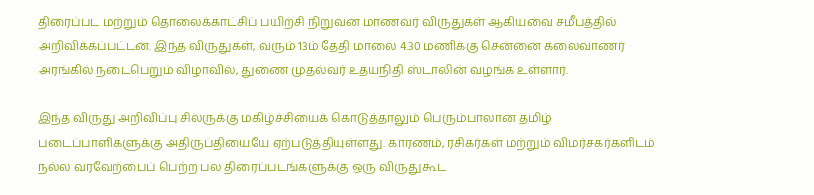திரைப்பட மற்றும் தொலைக்காட்சிப் பயிற்சி நிறுவன மாணவர் விருதுகள் ஆகியவை சமீபத்தில் அறிவிக்கப்பட்டன. இந்த விருதுகள், வரும் 13ம் தேதி மாலை 4.30 மணிக்கு சென்னை கலைவாணர் அரங்கில் நடைபெறும் விழாவில், துணை முதல்வர் உதயநிதி ஸ்டாலின் வழங்க உள்ளார்.

இந்த விருது அறிவிப்பு சிலருக்கு மகிழ்ச்சியைக் கொடுத்தாலும் பெரும்பாலான தமிழ் படைப்பாளிகளுக்கு அதிருப்தியையே ஏற்படுத்தியுள்ளது. காரணம், ரசிகர்கள் மற்றும் விமர்சகர்களிடம் நல்ல வரவேற்பைப் பெற்ற பல திரைப்படங்களுக்கு ஒரு விருதுகூட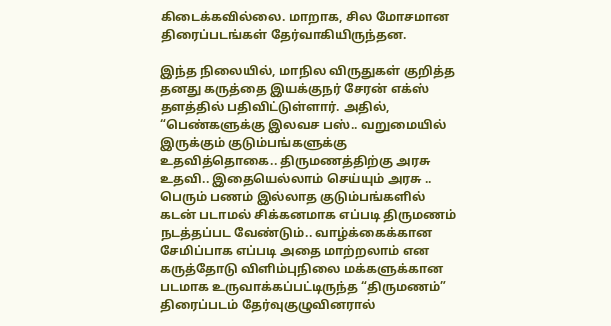கிடைக்கவில்லை. மாறாக, சில மோசமான திரைப்படங்கள் தேர்வாகியிருந்தன.

இந்த நிலையில், மாநில விருதுகள் குறித்த தனது கருத்தை இயக்குநர் சேரன் எக்ஸ் தளத்தில் பதிவிட்டுள்ளார். அதில், “பெண்களுக்கு இலவச பஸ்.. வறுமையில் இருக்கும் குடும்பங்களுக்கு உதவித்தொகை.. திருமணத்திற்கு அரசு உதவி.. இதையெல்லாம் செய்யும் அரசு .. பெரும் பணம் இல்லாத குடும்பங்களில் கடன் படாமல் சிக்கனமாக எப்படி திருமணம் நடத்தப்பட வேண்டும்.. வாழ்க்கைக்கான சேமிப்பாக எப்படி அதை மாற்றலாம் என கருத்தோடு விளிம்புநிலை மக்களுக்கான படமாக உருவாக்கப்பட்டிருந்த “திருமணம்” திரைப்படம் தேர்வுகுழுவினரால்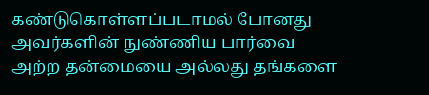கண்டுகொள்ளப்படாமல் போனது அவர்களின் நுண்ணிய பார்வை அற்ற தன்மையை அல்லது தங்களை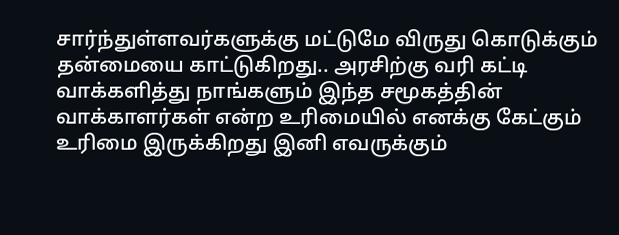சார்ந்துள்ளவர்களுக்கு மட்டுமே விருது கொடுக்கும் தன்மையை காட்டுகிறது.. அரசிற்கு வரி கட்டி வாக்களித்து நாங்களும் இந்த சமூகத்தின் வாக்காளர்கள் என்ற உரிமையில் எனக்கு கேட்கும் உரிமை இருக்கிறது இனி எவருக்கும்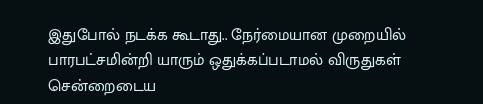இதுபோல் நடக்க கூடாது.. நேர்மையான முறையில் பாரபட்சமின்றி யாரும் ஒதுக்கப்படாமல் விருதுகள் சென்றைடைய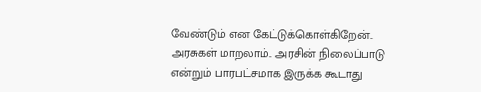வேண்டும் என கேட்டுக்கொள்கிறேன்.. அரசுகள் மாறலாம்.. அரசின் நிலைப்பாடு என்றும் பாரபட்சமாக இருக்க கூடாது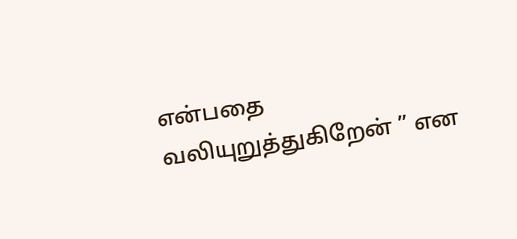என்பதை வலியுறுத்துகிறேன் ” என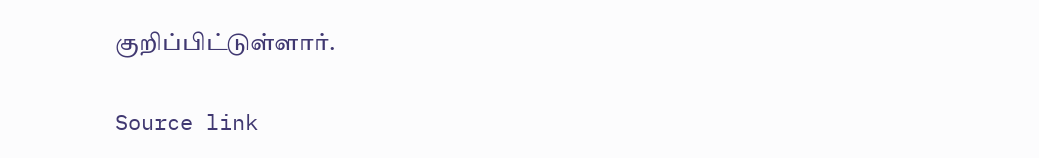குறிப்பிட்டுள்ளார்.

Source link